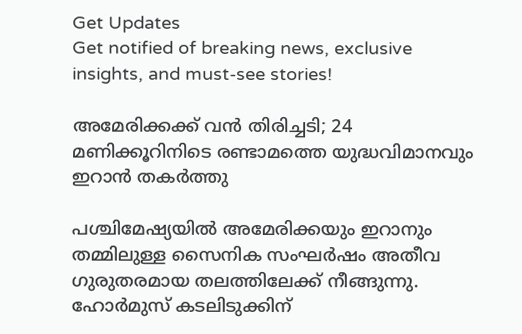Get Updates
Get notified of breaking news, exclusive insights, and must-see stories!

അമേരിക്കക്ക് വൻ തിരിച്ചടി; 24 മണിക്കൂറിനിടെ രണ്ടാമത്തെ യുദ്ധവിമാനവും ഇറാൻ തകർത്തു

പശ്ചിമേഷ്യയിൽ അമേരിക്കയും ഇറാനും തമ്മിലുള്ള സൈനിക സംഘർഷം അതീവ ഗുരുതരമായ തലത്തിലേക്ക് നീങ്ങുന്നു. ഹോർമുസ് കടലിടുക്കിന്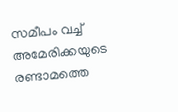സമീപം വച്ച് അമേരിക്കയുടെ രണ്ടാമത്തെ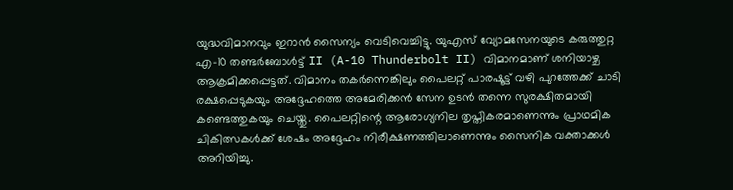യുദ്ധവിമാനവും ഇറാൻ സൈന്യം വെടിവെച്ചിട്ടു. യുഎസ് വ്യോമസേനയുടെ കരുത്തുറ്റ എ-10 തണ്ടർബോൾട്ട് II (A-10 Thunderbolt II) വിമാനമാണ് ശനിയാഴ്ച ആക്രമിക്കപ്പെട്ടത്. വിമാനം തകർന്നെങ്കിലും പൈലറ്റ് പാരഷൂട്ട് വഴി പുറത്തേക്ക് ചാടി രക്ഷപ്പെടുകയും അദ്ദേഹത്തെ അമേരിക്കൻ സേന ഉടൻ തന്നെ സുരക്ഷിതമായി കണ്ടെത്തുകയും ചെയ്തു. പൈലറ്റിന്റെ ആരോഗ്യനില തൃപ്തികരമാണെന്നും പ്രാഥമിക ചികിത്സകൾക്ക് ശേഷം അദ്ദേഹം നിരീക്ഷണത്തിലാണെന്നും സൈനിക വക്താക്കൾ അറിയിച്ചു.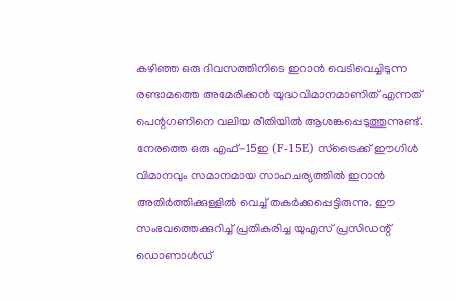കഴിഞ്ഞ ഒരു ദിവസത്തിനിടെ ഇറാൻ വെടിവെച്ചിടുന്ന രണ്ടാമത്തെ അമേരിക്കൻ യുദ്ധവിമാനമാണിത് എന്നത് പെന്റഗണിനെ വലിയ രീതിയിൽ ആശങ്കപ്പെടുത്തുന്നുണ്ട്. നേരത്തെ ഒരു എഫ്-15ഇ (F-15E) സ്ട്രൈക്ക് ഈഗിൾ വിമാനവും സമാനമായ സാഹചര്യത്തിൽ ഇറാൻ അതിർത്തിക്കുള്ളിൽ വെച്ച് തകർക്കപ്പെട്ടിരുന്നു. ഈ സംഭവത്തെക്കുറിച്ച് പ്രതികരിച്ച യുഎസ് പ്രസിഡന്റ് ഡൊണാൾഡ്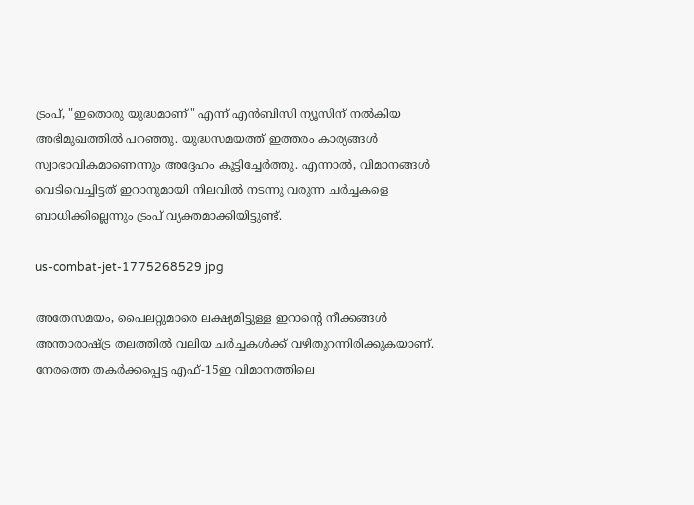ട്രംപ്, "ഇതൊരു യുദ്ധമാണ്" എന്ന് എൻ‌ബി‌സി ന്യൂസിന് നൽകിയ അഭിമുഖത്തിൽ പറഞ്ഞു. യുദ്ധസമയത്ത് ഇത്തരം കാര്യങ്ങൾ സ്വാഭാവികമാണെന്നും അദ്ദേഹം കൂട്ടിച്ചേർത്തു. എന്നാൽ, വിമാനങ്ങൾ വെടിവെച്ചിട്ടത് ഇറാനുമായി നിലവിൽ നടന്നു വരുന്ന ചർച്ചകളെ ബാധിക്കില്ലെന്നും ട്രംപ് വ്യക്തമാക്കിയിട്ടുണ്ട്.

us-combat-jet-1775268529 jpg

അതേസമയം, പൈലറ്റുമാരെ ലക്ഷ്യമിട്ടുള്ള ഇറാന്റെ നീക്കങ്ങൾ അന്താരാഷ്ട്ര തലത്തിൽ വലിയ ചർച്ചകൾക്ക് വഴിതുറന്നിരിക്കുകയാണ്. നേരത്തെ തകർക്കപ്പെട്ട എഫ്-15ഇ വിമാനത്തിലെ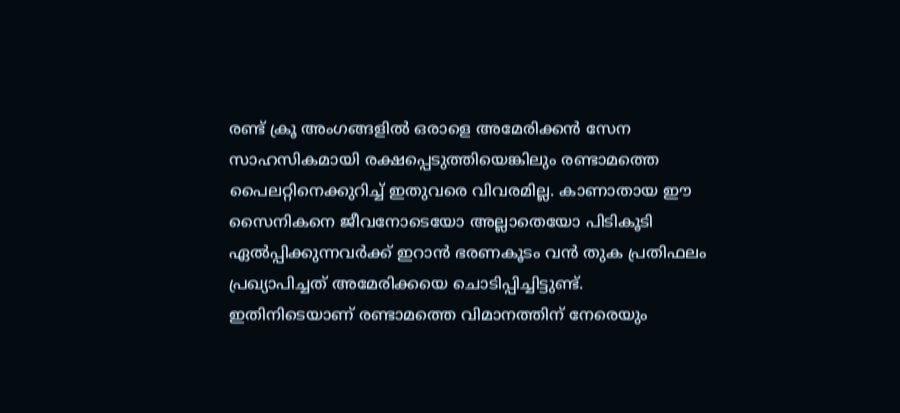രണ്ട് ക്രൂ അംഗങ്ങളിൽ ഒരാളെ അമേരിക്കൻ സേന സാഹസികമായി രക്ഷപ്പെടുത്തിയെങ്കിലും രണ്ടാമത്തെ പൈലറ്റിനെക്കുറിച്ച് ഇതുവരെ വിവരമില്ല. കാണാതായ ഈ സൈനികനെ ജീവനോടെയോ അല്ലാതെയോ പിടികൂടി ഏൽപ്പിക്കുന്നവർക്ക് ഇറാൻ ഭരണകൂടം വൻ തുക പ്രതിഫലം പ്രഖ്യാപിച്ചത് അമേരിക്കയെ ചൊടിപ്പിച്ചിട്ടുണ്ട്. ഇതിനിടെയാണ് രണ്ടാമത്തെ വിമാനത്തിന് നേരെയും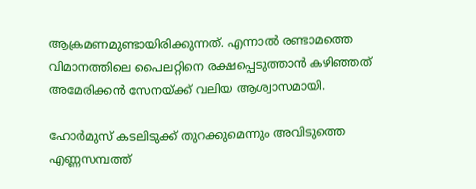ആക്രമണമുണ്ടായിരിക്കുന്നത്. എന്നാൽ രണ്ടാമത്തെ വിമാനത്തിലെ പൈലറ്റിനെ രക്ഷപ്പെടുത്താൻ കഴിഞ്ഞത് അമേരിക്കൻ സേനയ്ക്ക് വലിയ ആശ്വാസമായി.

ഹോർമുസ് കടലിടുക്ക് തുറക്കുമെന്നും അവിടുത്തെ എണ്ണസമ്പത്ത്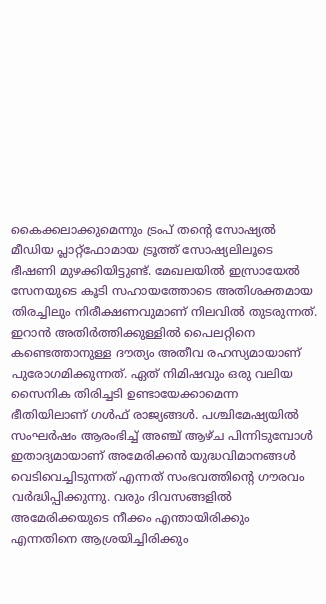കൈക്കലാക്കുമെന്നും ട്രംപ് തന്റെ സോഷ്യൽ മീഡിയ പ്ലാറ്റ്‌ഫോമായ ട്രൂത്ത് സോഷ്യലിലൂടെ ഭീഷണി മുഴക്കിയിട്ടുണ്ട്. മേഖലയിൽ ഇസ്രായേൽ സേനയുടെ കൂടി സഹായത്തോടെ അതിശക്തമായ തിരച്ചിലും നിരീക്ഷണവുമാണ് നിലവിൽ തുടരുന്നത്. ഇറാൻ അതിർത്തിക്കുള്ളിൽ പൈലറ്റിനെ കണ്ടെത്താനുള്ള ദൗത്യം അതീവ രഹസ്യമായാണ് പുരോഗമിക്കുന്നത്. ഏത് നിമിഷവും ഒരു വലിയ സൈനിക തിരിച്ചടി ഉണ്ടായേക്കാമെന്ന ഭീതിയിലാണ് ഗൾഫ് രാജ്യങ്ങൾ. പശ്ചിമേഷ്യയിൽ സംഘർഷം ആരംഭിച്ച് അഞ്ച് ആഴ്ച പിന്നിടുമ്പോൾ ഇതാദ്യമായാണ് അമേരിക്കൻ യുദ്ധവിമാനങ്ങൾ വെടിവെച്ചിടുന്നത് എന്നത് സംഭവത്തിന്റെ ഗൗരവം വർദ്ധിപ്പിക്കുന്നു. വരും ദിവസങ്ങളിൽ അമേരിക്കയുടെ നീക്കം എന്തായിരിക്കും എന്നതിനെ ആശ്രയിച്ചിരിക്കും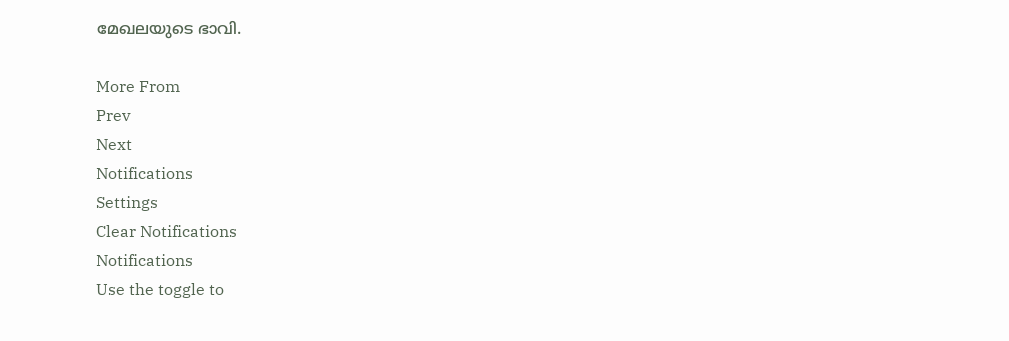മേഖലയുടെ ഭാവി.

More From
Prev
Next
Notifications
Settings
Clear Notifications
Notifications
Use the toggle to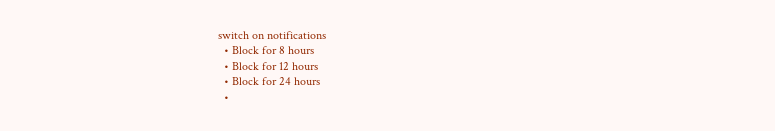switch on notifications
  • Block for 8 hours
  • Block for 12 hours
  • Block for 24 hours
  •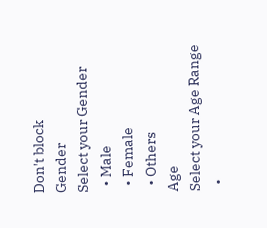Don't block
Gender
Select your Gender
  • Male
  • Female
  • Others
Age
Select your Age Range
  •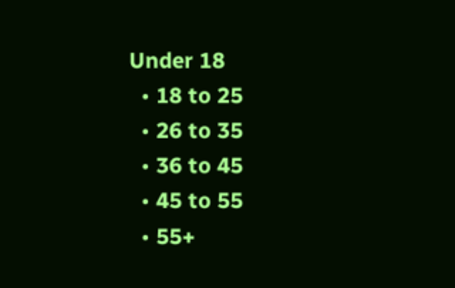Under 18
  • 18 to 25
  • 26 to 35
  • 36 to 45
  • 45 to 55
  • 55+